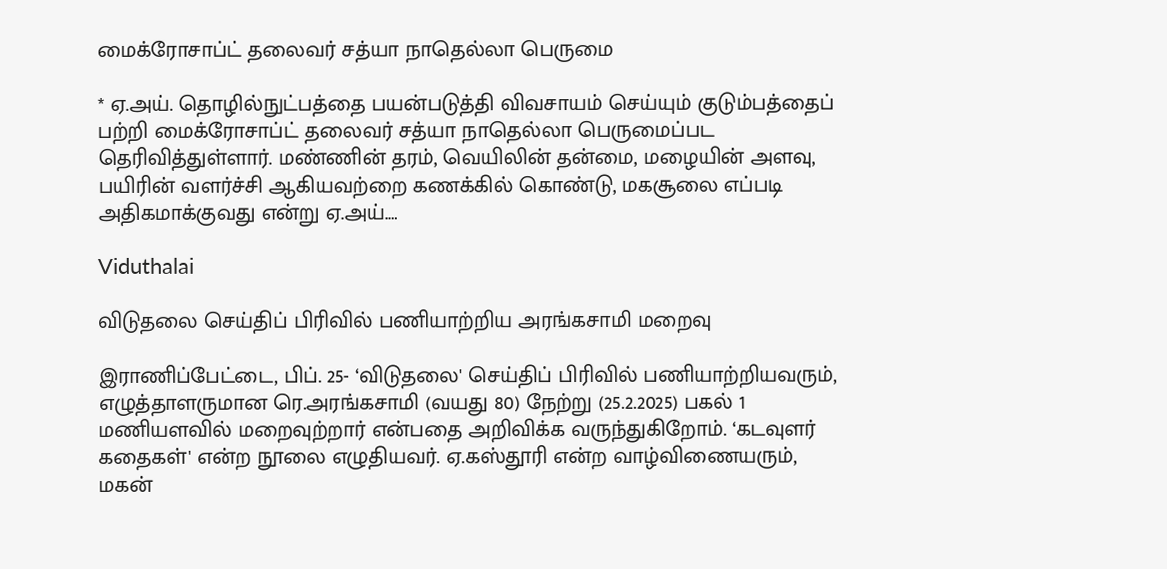மைக்ரோசாப்ட் தலைவர் சத்யா நாதெல்லா பெருமை

* ஏ.அய். தொழில்நுட்பத்தை பயன்படுத்தி விவசாயம் செய்யும் குடும்பத்தைப் பற்றி மைக்ரோசாப்ட் தலைவர் சத்யா நாதெல்லா பெருமைப்பட தெரிவித்துள்ளார். மண்ணின் தரம், வெயிலின் தன்மை, மழையின் அளவு, பயிரின் வளர்ச்சி ஆகியவற்றை கணக்கில் கொண்டு, மகசூலை எப்படி அதிகமாக்குவது என்று ஏ.அய்.…

Viduthalai

விடுதலை செய்திப் பிரிவில் பணியாற்றிய அரங்கசாமி மறைவு

இராணிப்பேட்டை, பிப். 25- ‘விடுதலை' செய்திப் பிரிவில் பணியாற்றியவரும், எழுத்தாளருமான ரெ.அரங்கசாமி (வயது 80) நேற்று (25.2.2025) பகல் 1 மணியளவில் மறைவுற்றார் என்பதை அறிவிக்க வருந்துகிறோம். ‘கடவுளர் கதைகள்' என்ற நூலை எழுதியவர். ஏ.கஸ்தூரி என்ற வாழ்விணையரும், மகன்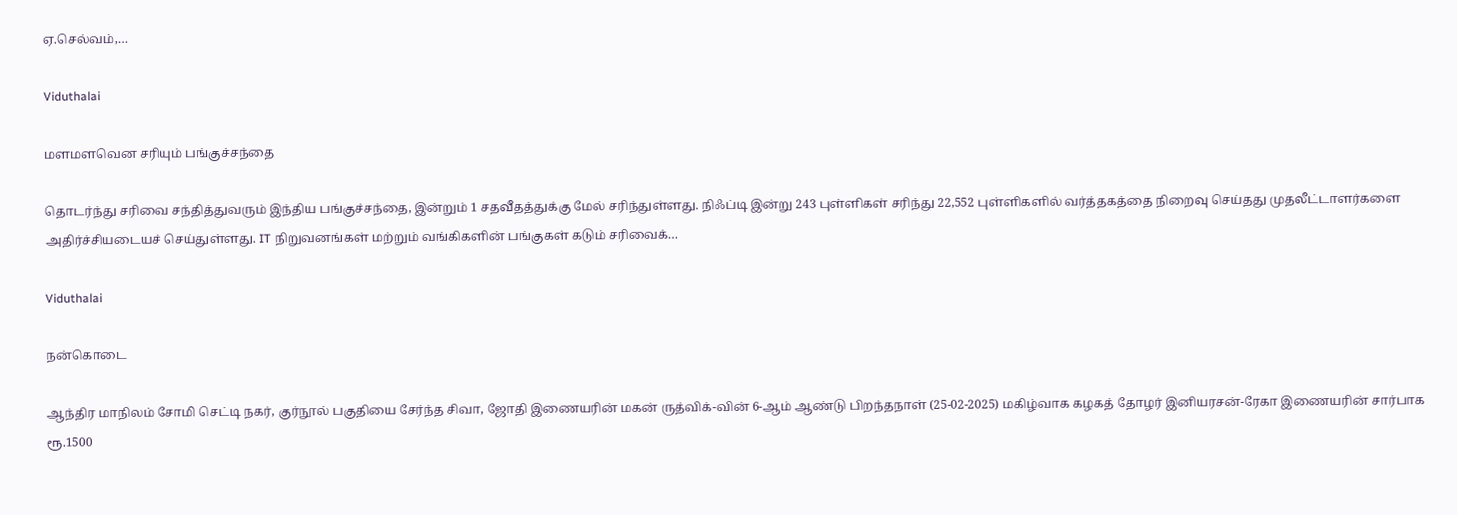ஏ.செல்வம்,…

Viduthalai

மளமளவென சரியும் பங்குச்சந்தை

தொடர்ந்து சரிவை சந்தித்துவரும் இந்திய பங்குச்சந்தை, இன்றும் 1 சதவீதத்துக்கு மேல் சரிந்துள்ளது. நிஃப்டி இன்று 243 புள்ளிகள் சரிந்து 22,552 புள்ளிகளில் வர்த்தகத்தை நிறைவு செய்தது முதலீட்டாளர்களை அதிர்ச்சியடையச் செய்துள்ளது. IT நிறுவனங்கள் மற்றும் வங்கிகளின் பங்குகள் கடும் சரிவைக்…

Viduthalai

நன்கொடை

ஆந்திர மாநிலம் சோமி செட்டி நகர், குர்நூல் பகுதியை சேர்ந்த சிவா, ஜோதி இணையரின் மகன் ருத்விக்-வின் 6-ஆம் ஆண்டு பிறந்தநாள் (25-02-2025) மகிழ்வாக கழகத் தோழர் இனியரசன்-ரேகா இணையரின் சார்பாக ரூ.1500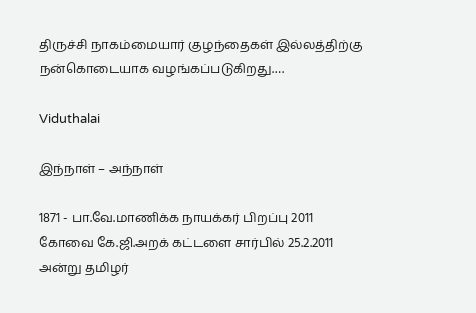திருச்சி நாகம்மையார் குழந்தைகள் இல்லத்திற்கு நன்கொடையாக வழங்கப்படுகிறது.…

Viduthalai

இந்நாள் – அந்நாள்

1871 - பா.வே.மாணிக்க நாயக்கர் பிறப்பு 2011 கோவை கே.ஜி.அறக் கட்டளை சார்பில் 25.2.2011 அன்று தமிழர்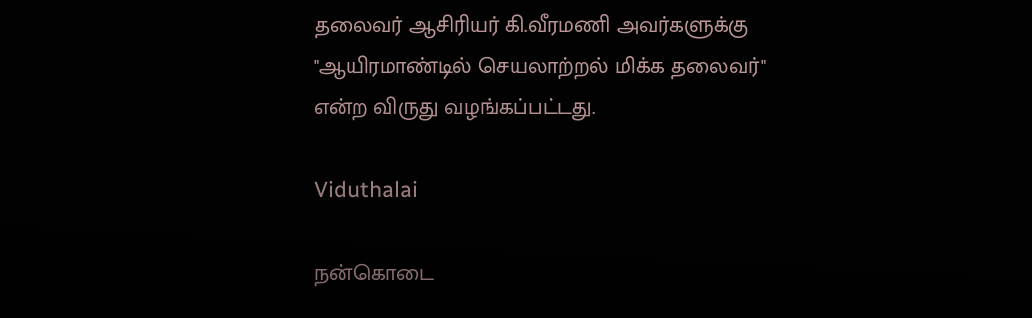தலைவர் ஆசிரியர் கி.வீரமணி அவர்களுக்கு "ஆயிரமாண்டில் செயலாற்றல் மிக்க தலைவர்" என்ற விருது வழங்கப்பட்டது.

Viduthalai

நன்கொடை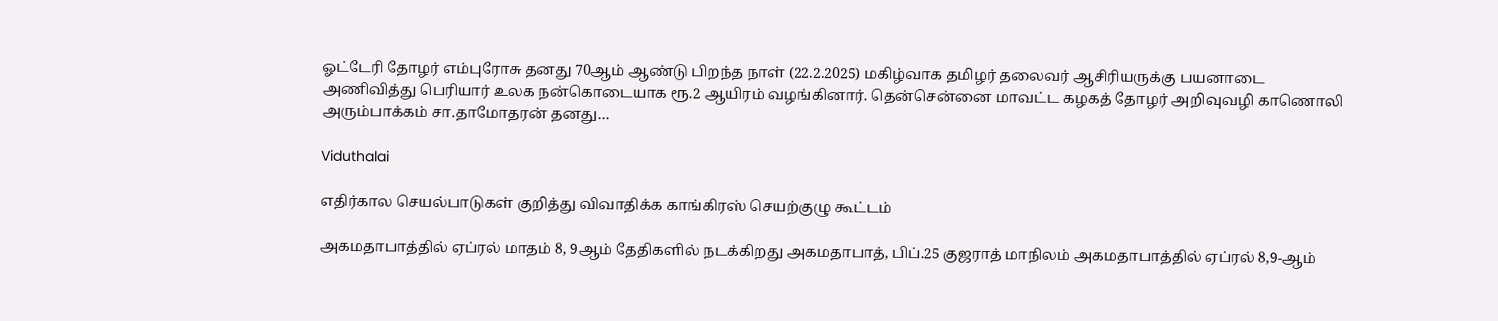ஓட்டேரி தோழர் எம்புரோசு தனது 70ஆம் ஆண்டு பிறந்த நாள் (22.2.2025) மகிழ்வாக தமிழர் தலைவர் ஆசிரியருக்கு பயனாடை அணிவித்து பெரியார் உலக நன்கொடையாக ரூ.2 ஆயிரம் வழங்கினார். தென்சென்னை மாவட்ட கழகத் தோழர் அறிவுவழி காணொலி அரும்பாக்கம் சா.தாமோதரன் தனது…

Viduthalai

எதிர்கால செயல்பாடுகள் குறித்து விவாதிக்க காங்கிரஸ் செயற்குழு கூட்டம்

அகமதாபாத்தில் ஏப்ரல் மாதம் 8, 9ஆம் தேதிகளில் நடக்கிறது அகமதாபாத், பிப்.25 குஜராத் மாநிலம் அகமதாபாத்தில் ஏப்ரல் 8,9-ஆம்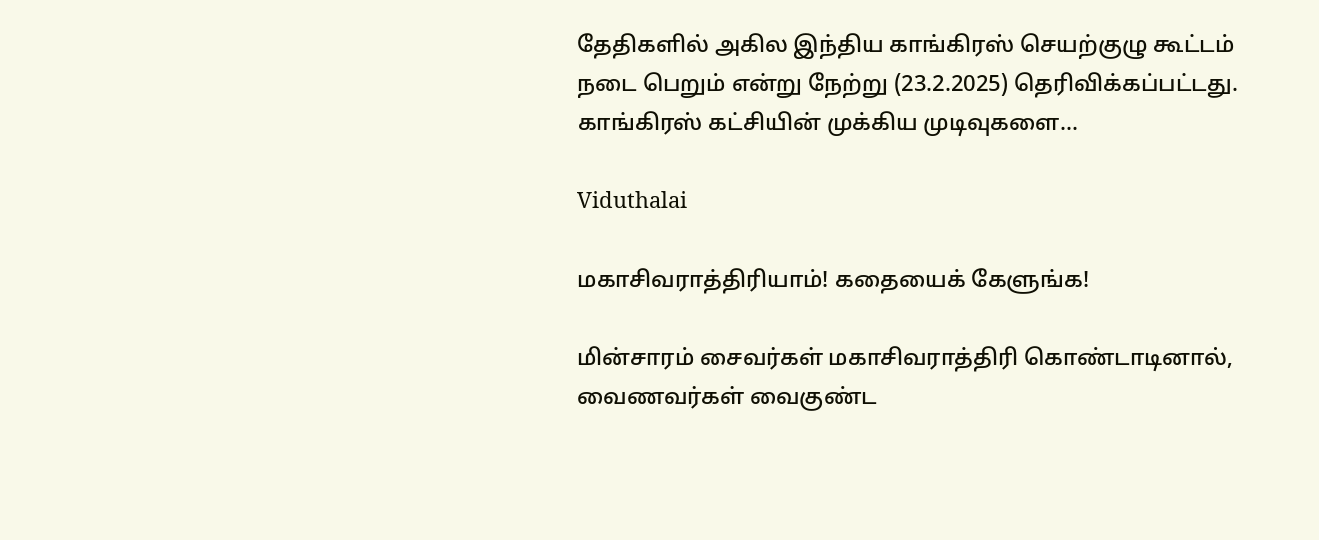தேதிகளில் அகில இந்திய காங்கிரஸ் செயற்குழு கூட்டம் நடை பெறும் என்று நேற்று (23.2.2025) தெரிவிக்கப்பட்டது. காங்கிரஸ் கட்சியின் முக்கிய முடிவுகளை…

Viduthalai

மகாசிவராத்திரியாம்! கதையைக் கேளுங்க!

மின்சாரம் சைவர்கள் மகாசிவராத்திரி கொண்டாடினால், வைணவர்கள் வைகுண்ட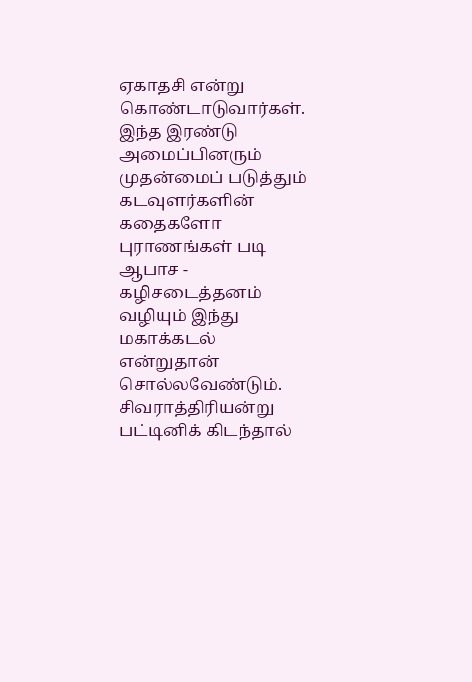ஏகாதசி என்று கொண்டாடுவார்கள். இந்த இரண்டு அமைப்பினரும் முதன்மைப் படுத்தும் கடவுளர்களின் கதைகளோ புராணங்கள் படி ஆபாச - கழிசடைத்தனம் வழியும் இந்து மகாக்கடல் என்றுதான் சொல்லவேண்டும். சிவராத்திரியன்று பட்டினிக் கிடந்தால்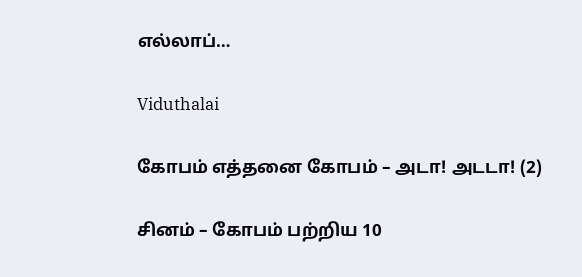எல்லாப்…

Viduthalai

கோபம் எத்தனை கோபம் – அடா! அடடா! (2)

சினம் – கோபம் பற்றிய 10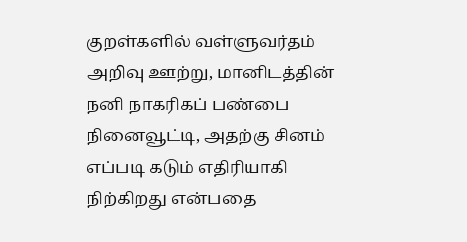குறள்களில் வள்ளுவர்தம் அறிவு ஊற்று, மானிடத்தின் நனி நாகரிகப் பண்பை நினைவூட்டி, அதற்கு சினம் எப்படி கடும் எதிரியாகி நிற்கிறது என்பதை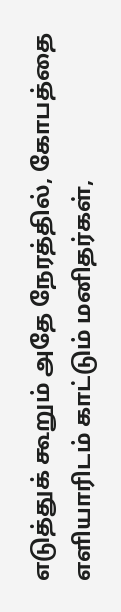எடுத்துக் கூறும் அதே நேரத்தில், கோபத்தை எளியாரிடம் காட்டும் மனிதர்கள்,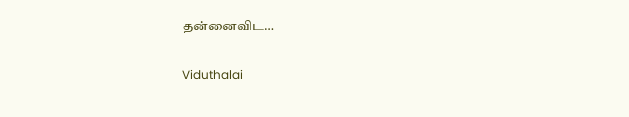தன்னைவிட…

Viduthalai